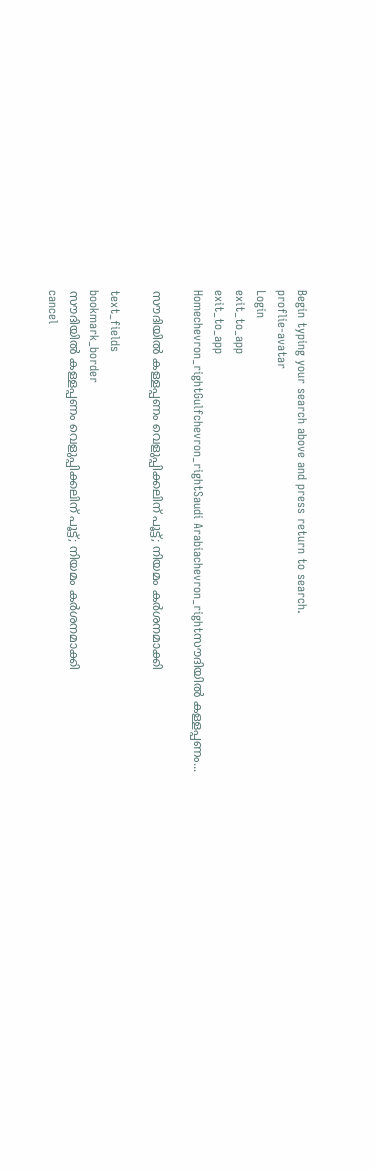Begin typing your search above and press return to search.
proflie-avatar
Login
exit_to_app
exit_to_app
Homechevron_rightGulfchevron_rightSaudi Arabiachevron_rightസൗദിയിൽ കള്ളപ്പണം...

സൗദിയിൽ കള്ളപ്പണം വെളുപ്പിക്കലിന് പൂട്ട്; നിയമം കർശനമാക്കി

text_fields
bookmark_border
സൗദിയിൽ കള്ളപ്പണം വെളുപ്പിക്കലിന് പൂട്ട്; നിയമം കർശനമാക്കി
cancel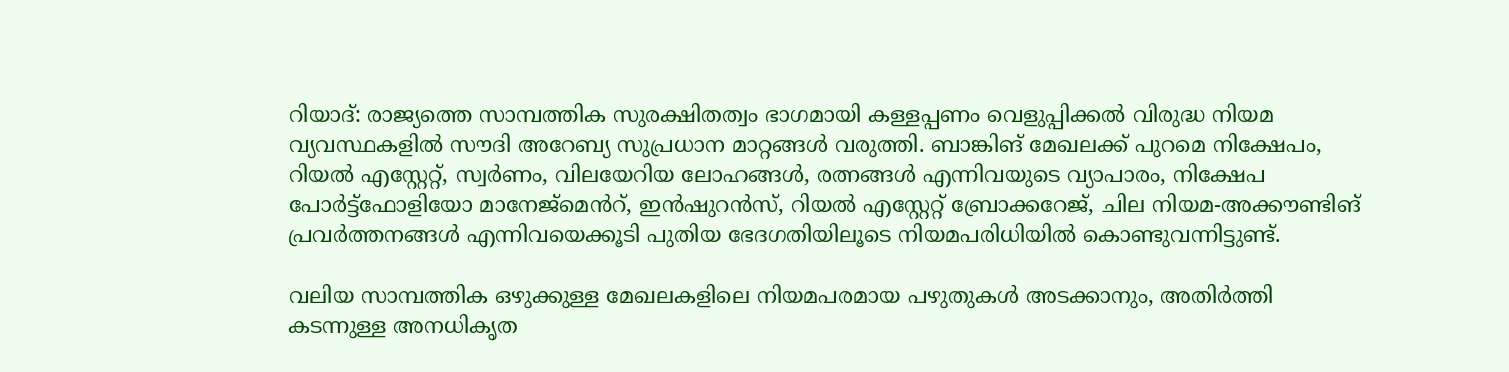റിയാദ്: രാജ്യത്തെ സാമ്പത്തിക സുരക്ഷിതത്വം ഭാഗമായി കള്ളപ്പണം വെളുപ്പിക്കൽ വിരുദ്ധ നിയമ വ്യവസ്ഥകളിൽ സൗദി അറേബ്യ സുപ്രധാന മാറ്റങ്ങൾ വരുത്തി. ബാങ്കിങ് മേഖലക്ക് പുറമെ നിക്ഷേപം, റിയൽ എസ്റ്റേറ്റ്, സ്വർണം, വിലയേറിയ ലോഹങ്ങൾ, രത്നങ്ങൾ എന്നിവയുടെ വ്യാപാരം, നിക്ഷേപ പോർട്ട്‌ഫോളിയോ മാനേജ്‌മെൻറ്, ഇൻഷുറൻസ്, റിയൽ എസ്റ്റേറ്റ് ബ്രോക്കറേജ്, ചില നിയമ-അക്കൗണ്ടിങ് പ്രവർത്തനങ്ങൾ എന്നിവയെക്കൂടി പുതിയ ഭേദഗതിയിലൂടെ നിയമപരിധിയിൽ കൊണ്ടുവന്നിട്ടുണ്ട്.

വലിയ സാമ്പത്തിക ഒഴുക്കുള്ള മേഖലകളിലെ നിയമപരമായ പഴുതുകൾ അടക്കാനും, അതിർത്തി കടന്നുള്ള അനധികൃത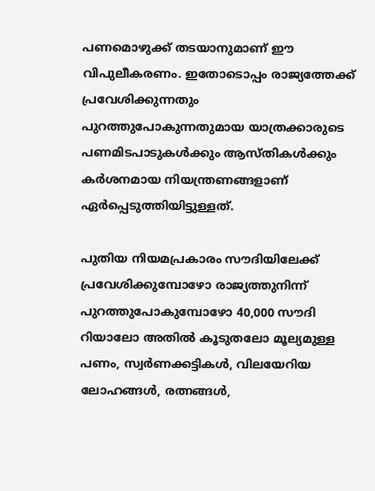പണമൊഴുക്ക് തടയാനുമാണ് ഈ വിപുലീകരണം. ഇതോടൊപ്പം രാജ്യത്തേക്ക് പ്രവേശിക്കുന്നതും പുറത്തുപോകുന്നതുമായ യാത്രക്കാരുടെ പണമിടപാടുകൾക്കും ആസ്തികൾക്കും കർശനമായ നിയന്ത്രണങ്ങളാണ് ഏർപ്പെടുത്തിയിട്ടുള്ളത്.

പുതിയ നിയമപ്രകാരം സൗദിയിലേക്ക് പ്രവേശിക്കുമ്പോഴോ രാജ്യത്തുനിന്ന് പുറത്തുപോകുമ്പോഴോ 40,000 സൗദി റിയാലോ അതിൽ കൂടുതലോ മൂല്യമുള്ള പണം, സ്വർണക്കട്ടികൾ, വിലയേറിയ ലോഹങ്ങൾ, രത്നങ്ങൾ,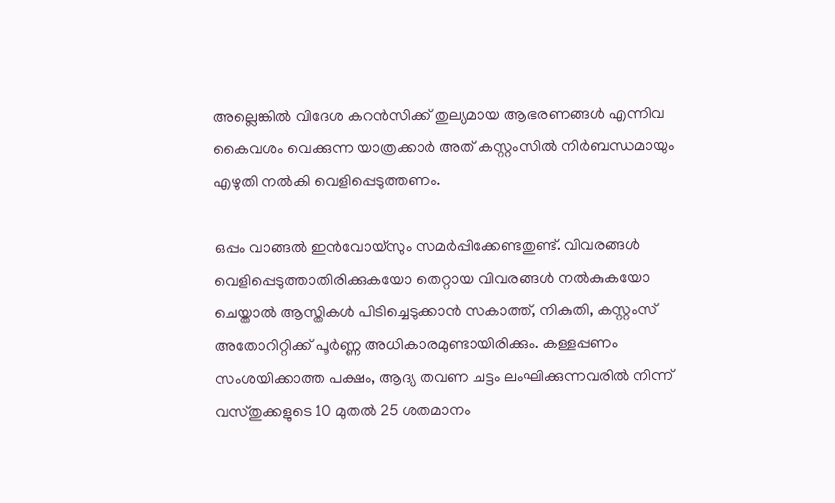അല്ലെങ്കിൽ വിദേശ കറൻസിക്ക് തുല്യമായ ആഭരണങ്ങൾ എന്നിവ കൈവശം വെക്കുന്ന യാത്രക്കാർ അത് കസ്റ്റംസിൽ നിർബന്ധമായും എഴുതി നൽകി വെളിപ്പെടുത്തണം.

ഒപ്പം വാങ്ങൽ ഇൻവോയ്‌സും സമർപ്പിക്കേണ്ടതുണ്ട്. വിവരങ്ങൾ വെളിപ്പെടുത്താതിരിക്കുകയോ തെറ്റായ വിവരങ്ങൾ നൽകുകയോ ചെയ്താൽ ആസ്തികൾ പിടിച്ചെടുക്കാൻ സകാത്ത്, നികുതി, കസ്റ്റംസ് അതോറിറ്റിക്ക് പൂർണ്ണ അധികാരമുണ്ടായിരിക്കും. കള്ളപ്പണം സംശയിക്കാത്ത പക്ഷം, ആദ്യ തവണ ചട്ടം ലംഘിക്കുന്നവരിൽ നിന്ന് വസ്തുക്കളുടെ 10 മുതൽ 25 ശതമാനം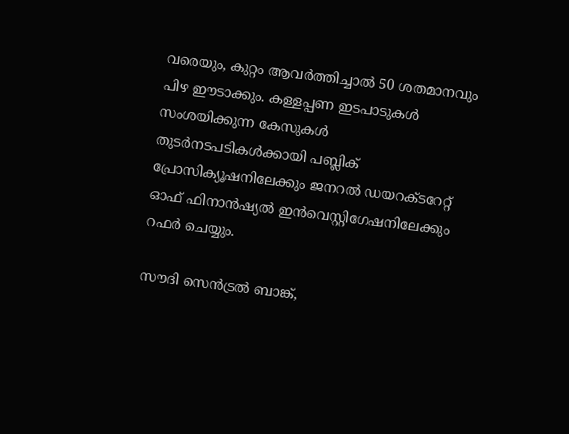വരെയും, കുറ്റം ആവർത്തിച്ചാൽ 50 ശതമാനവും പിഴ ഈടാക്കും. കള്ളപ്പണ ഇടപാടുകൾ സംശയിക്കുന്ന കേസുകൾ തുടർനടപടികൾക്കായി പബ്ലിക് പ്രോസിക്യൂഷനിലേക്കും ജനറൽ ഡയറക്ടറേറ്റ് ഓഫ് ഫിനാൻഷ്യൽ ഇൻവെസ്റ്റിഗേഷനിലേക്കും റഫർ ചെയ്യും.

സൗദി സെൻട്രൽ ബാങ്ക്,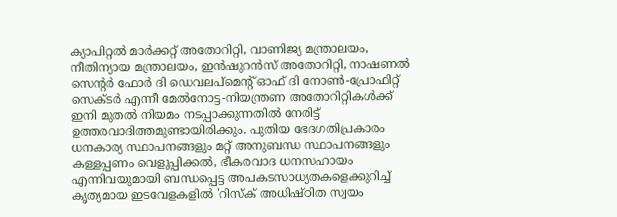ക്യാപിറ്റൽ മാർക്കറ്റ് അതോറിറ്റി, വാണിജ്യ മന്ത്രാലയം, നീതിന്യായ മന്ത്രാലയം, ഇൻഷുറൻസ് അതോറിറ്റി, നാഷണൽ സെന്റർ ഫോർ ദി ഡെവലപ്‌മെന്റ് ഓഫ് ദി നോൺ-പ്രോഫിറ്റ് സെക്ടർ എന്നീ മേൽനോട്ട-നിയന്ത്രണ അതോറിറ്റികൾക്ക് ഇനി മുതൽ നിയമം നടപ്പാക്കുന്നതിൽ നേരിട്ട് ഉത്തരവാദിത്തമുണ്ടായിരിക്കും. പുതിയ ഭേദഗതിപ്രകാരം ധനകാര്യ സ്ഥാപനങ്ങളും മറ്റ് അനുബന്ധ സ്ഥാപനങ്ങളും കള്ളപ്പണം വെളുപ്പിക്കൽ, ഭീകരവാദ ധനസഹായം എന്നിവയുമായി ബന്ധപ്പെട്ട അപകടസാധ്യതകളെക്കുറിച്ച് കൃത്യമായ ഇടവേളകളിൽ 'റിസ്ക് അധിഷ്ഠിത സ്വയം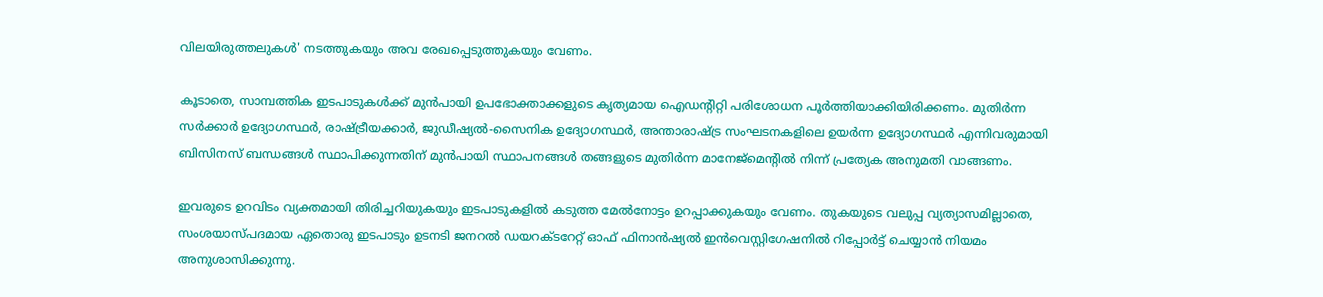വിലയിരുത്തലുകൾ' നടത്തുകയും അവ രേഖപ്പെടുത്തുകയും വേണം.

കൂടാതെ, സാമ്പത്തിക ഇടപാടുകൾക്ക് മുൻപായി ഉപഭോക്താക്കളുടെ കൃത്യമായ ഐഡന്റിറ്റി പരിശോധന പൂർത്തിയാക്കിയിരിക്കണം. മുതിർന്ന സർക്കാർ ഉദ്യോഗസ്ഥർ, രാഷ്ട്രീയക്കാർ, ജുഡീഷ്യൽ-സൈനിക ഉദ്യോഗസ്ഥർ, അന്താരാഷ്ട്ര സംഘടനകളിലെ ഉയർന്ന ഉദ്യോഗസ്ഥർ എന്നിവരുമായി ബിസിനസ് ബന്ധങ്ങൾ സ്ഥാപിക്കുന്നതിന് മുൻപായി സ്ഥാപനങ്ങൾ തങ്ങളുടെ മുതിർന്ന മാനേജ്‌മെന്റിൽ നിന്ന് പ്രത്യേക അനുമതി വാങ്ങണം.

ഇവരുടെ ഉറവിടം വ്യക്തമായി തിരിച്ചറിയുകയും ഇടപാടുകളിൽ കടുത്ത മേൽനോട്ടം ഉറപ്പാക്കുകയും വേണം. തുകയുടെ വലുപ്പ വ്യത്യാസമില്ലാതെ, സംശയാസ്പദമായ ഏതൊരു ഇടപാടും ഉടനടി ജനറൽ ഡയറക്ടറേറ്റ് ഓഫ് ഫിനാൻഷ്യൽ ഇൻവെസ്റ്റിഗേഷനിൽ റിപ്പോർട്ട് ചെയ്യാൻ നിയമം അനുശാസിക്കുന്നു.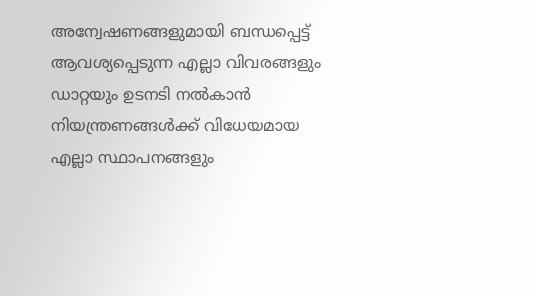അന്വേഷണങ്ങളുമായി ബന്ധപ്പെട്ട് ആവശ്യപ്പെടുന്ന എല്ലാ വിവരങ്ങളും ഡാറ്റയും ഉടനടി നൽകാൻ നിയന്ത്രണങ്ങൾക്ക് വിധേയമായ എല്ലാ സ്ഥാപനങ്ങളും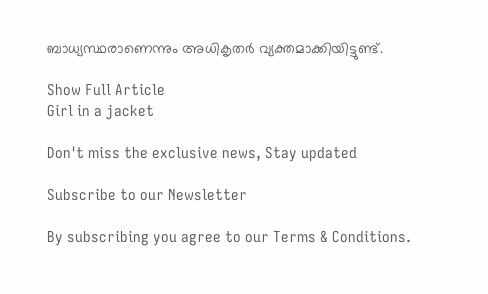ബാധ്യസ്ഥരാണെന്നും അധികൃതർ വ്യക്തമാക്കിയിട്ടുണ്ട്.

Show Full Article
Girl in a jacket

Don't miss the exclusive news, Stay updated

Subscribe to our Newsletter

By subscribing you agree to our Terms & Conditions.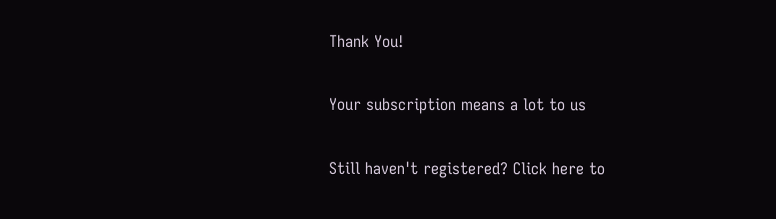Thank You!

Your subscription means a lot to us

Still haven't registered? Click here to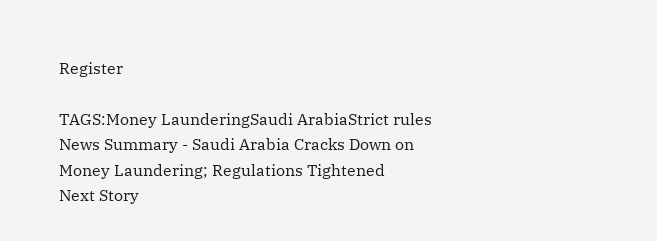Register

TAGS:Money LaunderingSaudi ArabiaStrict rules
News Summary - Saudi Arabia Cracks Down on Money Laundering; Regulations Tightened
Next Story